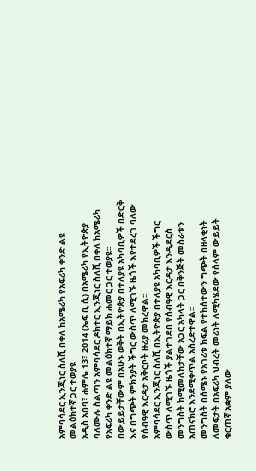አምባሳደር ኢንጂነር ስለሺ በቀለ ከአሜሪካ የአፍሪካ ቀንድ ልዩ መልዕክተኛ ጋር ተወያዩ
አዲስ አበባ፣ ሐምሌ 13፣ 2014 (ኤፍ ቢ ሲ) በአሜሪካ የኢትዮጵያ ባለሙሉ ስልጣን አምባሳደር ዶክተር ኢንጂነር ስለሺ በቀለ ከአሜሪካ የአፍሪካ ቀንድ ልዩ መልዕክተኛ ማይክ ሐመር ጋር ተወያዩ፡፡
በውይይታቸውም በአሁኑ ወቅት በኢትዮጵያ በተለያዩ አካባቢዎች በድርቅ እና በግጭት ምክንያት ችግር ውስጥ ለሚገኙ ዜጎች እየተደረገ ባለው የሰብዓዊ እርዳታ አቅርቦት ዙሪያ መክረዋል፡፡
አምባሳደር ኢንጂነር ስለሺ በኢትዮጵያ በተለያዩ አካባቢዎች ችግር ውስጥ ለሚገኙ ዜጎች ያልተገደበ የሰብዓዊ እርዳታ እንዲደርስ መንግስት ከሚመለከታቸው አጋር አካላት ጋር በቅንጅት መስራቱን አጠናክሮ እንደሚቀጥል አስረድተዋል፡፡
መንግስት በሰሜኑ የአገሪቱ ክፍል የተከሰተውን ግጭት በዘላቂነት ለመፍታት በአፍሪካ ህብረት መሪነት ለሚካሄደው የሰላም ውይይት ቁርጠኛ አቋም ያለው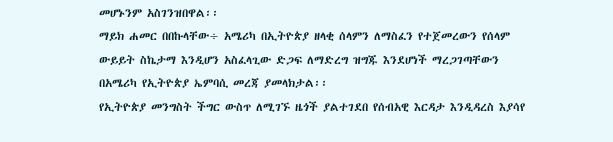መሆኑንም አስገንዝበዋል፡፡
ማይክ ሐመር በበኩላቸው÷ አሜሪካ በኢትዮጵያ ዘላቂ ሰላምን ለማስፈን የተጀመረውን የሰላም ውይይት ስኬታማ እንዲሆን አስፈላጊው ድጋፍ ለማድረግ ዝግጁ እንደሆነች ማረጋገጣቸውን በአሜሪካ የኢትዮጵያ ኤምባሲ መረጃ ያመላክታል፡፡
የኢትዮጵያ መንግስት ችግር ውስጥ ለሚገኙ ዜጎች ያልተገደበ የሰብአዊ እርዳታ እንዲዳረስ እያሳየ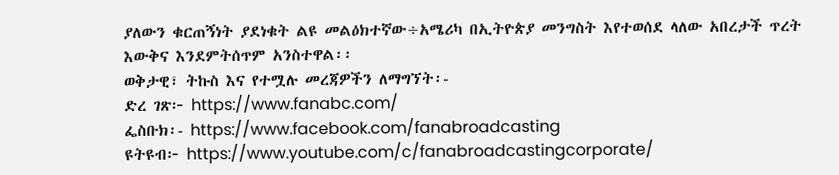ያለውን ቁርጠኝነት ያደነቁት ልዩ መልዕክተኛው÷አሜሪካ በኢትዮጵያ መንግስት እየተወሰደ ላለው አበረታች ጥረት እውቅና እንደምትሰጥም አንስተዋል፡፡
ወቅታዊ፣ ትኩስ እና የተሟሉ መረጃዎችን ለማግኘት፡-
ድረ ገጽ፦ https://www.fanabc.com/
ፌስቡክ፡- https://www.facebook.com/fanabroadcasting
ዩትዩብ፦ https://www.youtube.com/c/fanabroadcastingcorporate/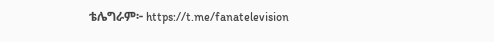ቴሌግራም፦ https://t.me/fanatelevision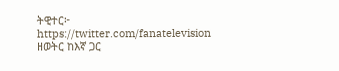ትዊተር፦ https://twitter.com/fanatelevision
ዘወትር ከእኛ ጋር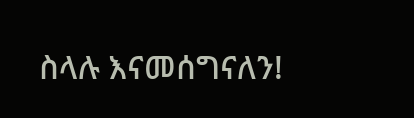ስላሉ እናመሰግናለን!